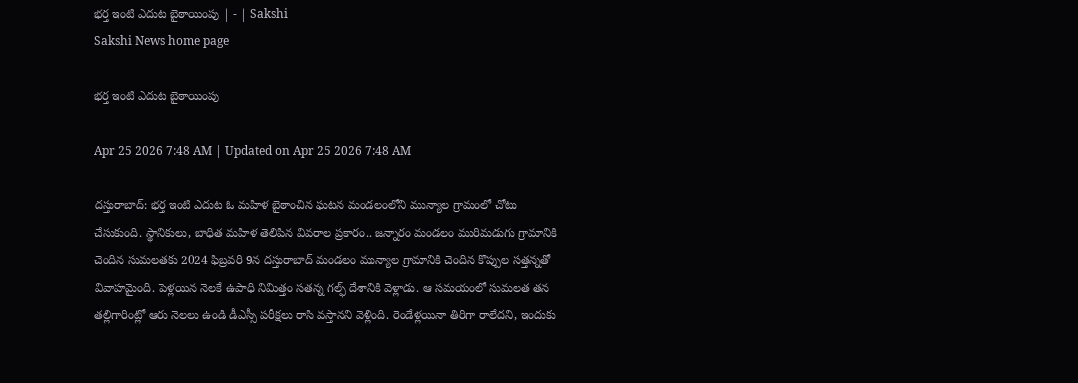భర్త ఇంటి ఎదుట బైఠాయింపు | - | Sakshi
Sakshi News home page

భర్త ఇంటి ఎదుట బైఠాయింపు

Apr 25 2026 7:48 AM | Updated on Apr 25 2026 7:48 AM

దస్తురాబాద్‌: భర్త ఇంటి ఎదుట ఓ మహిళ బైఠాంచిన ఘటన మండలంలోని మున్యాల గ్రామంలో చోటు చేసుకుంది. స్థానికులు, బాధిత మహిళ తెలిపిన వివరాల ప్రకారం.. జన్నారం మండలం మురిమడుగు గ్రామానికి చెందిన సుమలతకు 2024 ఫిబ్రవరి 9న దస్తురాబాద్‌ మండలం మున్యాల గ్రామానికి చెందిన కొప్పుల సత్తన్నతో వివాహమైంది. పెళ్లయిన నెలకే ఉపాధి నిమిత్తం సతన్న గల్ఫ్‌ దేశానికి వెళ్లాడు. ఆ సమయంలో సుమలత తన తల్లిగారింట్లో ఆరు నెలలు ఉండి డీఎస్సీ పరీక్షలు రాసి వస్తానని వెళ్లింది. రెండేళ్లయినా తిరిగా రాలేదని, ఇందుకు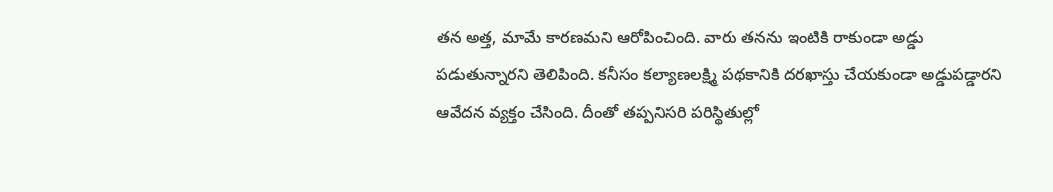తన అత్త, మామే కారణమని ఆరోపించింది. వారు తనను ఇంటికి రాకుండా అడ్డు పడుతున్నారని తెలిపింది. కనీసం కల్యాణలక్ష్మి పథకానికి దరఖాస్తు చేయకుండా అడ్డుపడ్డారని ఆవేదన వ్యక్తం చేసింది. దీంతో తప్పనిసరి పరిస్థితుల్లో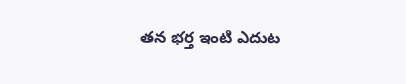తన భర్త ఇంటి ఎదుట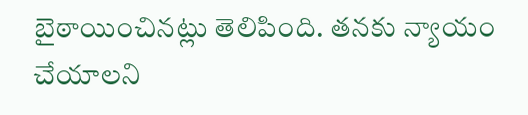బైఠాయించినట్లు తెలిపింది. తనకు న్యాయం చేయాలని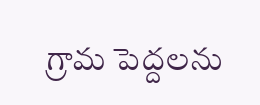గ్రామ పెద్దలను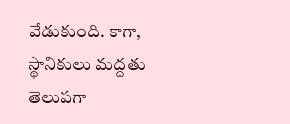వేడుకుంది. కాగా, స్థానికులు మద్దతు తెలుపగా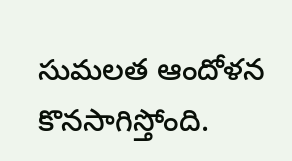సుమలత ఆందోళన కొనసాగిస్తోంది.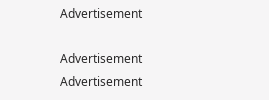Advertisement

Advertisement
Advertisement